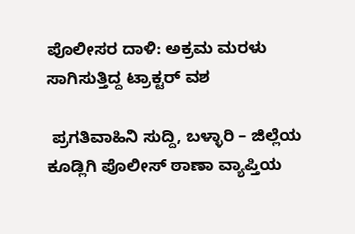ಪೊಲೀಸರ ದಾಳಿ: ಅಕ್ರಮ ಮರಳು ಸಾಗಿಸುತ್ತಿದ್ದ ಟ್ರಾಕ್ಟರ್ ವಶ

 ಪ್ರಗತಿವಾಹಿನಿ ಸುದ್ದಿ, ಬಳ್ಳಾರಿ – ಜಿಲ್ಲೆಯ ಕೂಡ್ಲಿಗಿ ಪೊಲೀಸ್ ಠಾಣಾ ವ್ಯಾಪ್ತಿಯ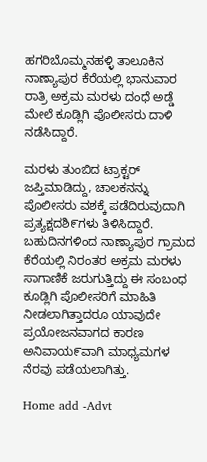ಹಗರಿಬೊಮ್ಮನಹಳ್ಳಿ ತಾಲೂಕಿನ ನಾಣ್ಯಾಪುರ ಕೆರೆಯಲ್ಲಿ ಭಾನುವಾರ ರಾತ್ರಿ ಅಕ್ರಮ ಮರಳು ದಂಧೆ ಅಡ್ಡೆ ಮೇಲೆ ಕೂಡ್ಲಿಗಿ ಪೊಲೀಸರು ದಾಳಿ ನಡೆಸಿದ್ದಾರೆ.

ಮರಳು ತುಂಬಿದ ಟ್ರಾಕ್ಟರ್ ಜಪ್ತಿಮಾಡಿದ್ದು, ಚಾಲಕನನ್ನು ಪೊಲೀಸರು ವಶಕ್ಕೆ ಪಡೆದಿರುವುದಾಗಿ ಪ್ರತ್ಯಕ್ಷದಶಿ೯ಗಳು ತಿಳಿಸಿದ್ದಾರೆ.  ಬಹುದಿನಗಳಿಂದ ನಾಣ್ಯಾಪುರ ಗ್ರಾಮದ ಕೆರೆಯಲ್ಲಿ ನಿರಂತರ ಅಕ್ರಮ ಮರಳು ಸಾಗಾಣಿಕೆ ಜರುಗುತ್ತಿದ್ದು ಈ ಸಂಬಂಧ ಕೂಡ್ಲಿಗಿ ಪೊಲೀಸರಿಗೆ ಮಾಹಿತಿ ನೀಡಲಾಗಿತ್ತಾದರೂ ಯಾವುದೇ ಪ್ರಯೋಜನವಾಗದ ಕಾರಣ ಅನಿವಾಯ೯ವಾಗಿ ಮಾಧ್ಯಮಗಳ ನೆರವು ಪಡೆಯಲಾಗಿತ್ತು.

Home add -Advt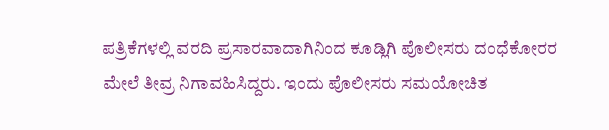ಪತ್ರಿಕೆಗಳಲ್ಲಿ ವರದಿ ಪ್ರಸಾರವಾದಾಗಿನಿಂದ ಕೂಡ್ಲಿಗಿ ಪೊಲೀಸರು ದಂಧೆಕೋರರ ಮೇಲೆ ತೀವ್ರ ನಿಗಾವಹಿಸಿದ್ದರು. ಇಂದು ಪೊಲೀಸರು ಸಮಯೋಚಿತ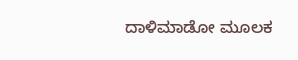ದಾಳಿಮಾಡೋ ಮೂಲಕ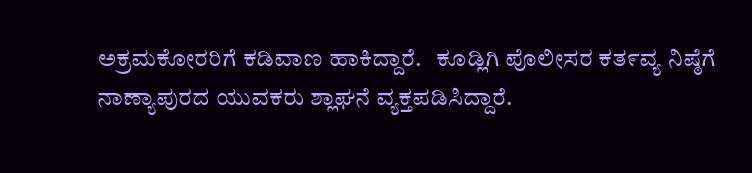ಅಕ್ರಮಕೋರರಿಗೆ ಕಡಿವಾಣ ಹಾಕಿದ್ದಾರೆ.   ಕೂಡ್ಲಿಗಿ ಪೊಲೀಸರ ಕತ೯ವ್ಯ ನಿಷ್ಠೆಗೆ ನಾಣ್ಯಾಪುರದ ಯುವಕರು ಶ್ಲಾಘನೆ ವ್ಯಕ್ತಪಡಿಸಿದ್ದಾರೆ.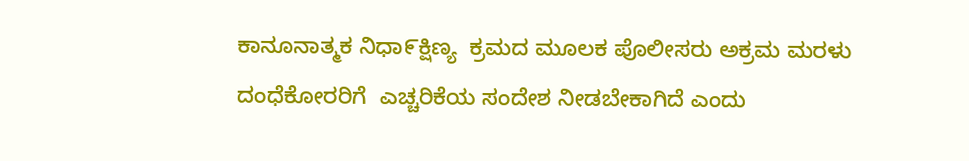ಕಾನೂನಾತ್ಮಕ ನಿಧಾ೯ಕ್ಷಿಣ್ಯ  ಕ್ರಮದ ಮೂಲಕ ಪೊಲೀಸರು ಅಕ್ರಮ ಮರಳು ದಂಧೆಕೋರರಿಗೆ  ಎಚ್ಚರಿಕೆಯ ಸಂದೇಶ ನೀಡಬೇಕಾಗಿದೆ ಎಂದು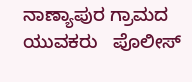ನಾಣ್ಯಾಪುರ ಗ್ರಾಮದ ಯುವಕರು   ಪೊಲೀಸ್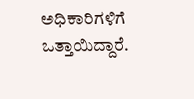ಅಧಿಕಾರಿಗಳಿಗೆ ಒತ್ತಾಯಿದ್ದಾರೆ.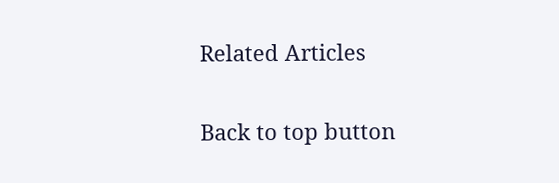Related Articles

Back to top button